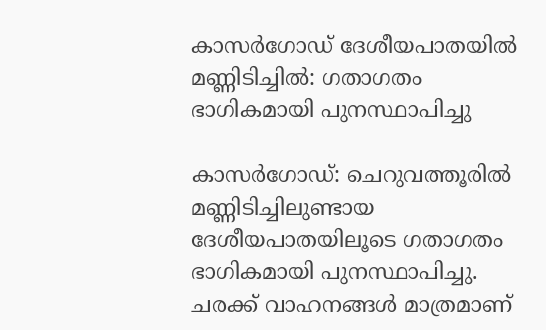കാസര്‍ഗോഡ് ദേശീയപാതയില്‍ മണ്ണിടിച്ചില്‍: ഗതാഗതം ഭാഗികമായി പുനസ്ഥാപിച്ചു

കാസർഗോഡ്: ചെറുവത്തൂരില്‍ മണ്ണിടിച്ചിലുണ്ടായ ദേശീയപാതയിലൂടെ ഗതാഗതം ഭാഗികമായി പുനസ്ഥാപിച്ചു. ചരക്ക് വാഹനങ്ങള്‍ മാത്രമാണ്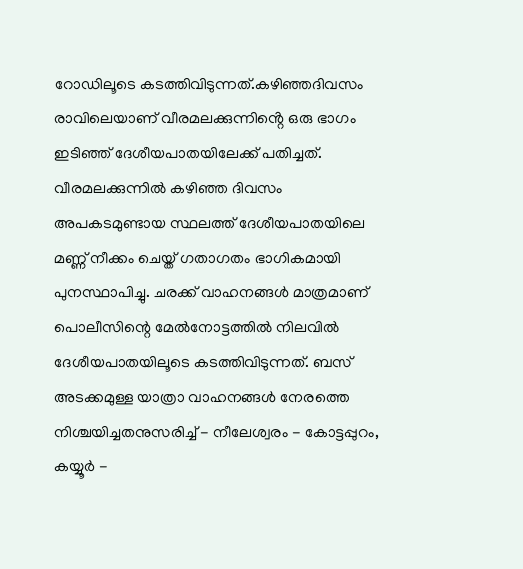റോഡിലൂടെ കടത്തിവിടുന്നത്.കഴിഞ്ഞദിവസം രാവിലെയാണ് വീരമലക്കുന്നിൻ്റെ ഒരു ഭാഗം ഇടിഞ്ഞ് ദേശീയപാതയിലേക്ക് പതിച്ചത്.
വീരമലക്കുന്നില്‍ കഴിഞ്ഞ ദിവസം അപകടമുണ്ടായ സ്ഥലത്ത് ദേശീയപാതയിലെ മണ്ണ് നീക്കം ചെയ്ത് ഗതാഗതം ഭാഗികമായി പുനസ്ഥാപിച്ചു. ചരക്ക് വാഹനങ്ങള്‍ മാത്രമാണ് പൊലീസിന്റെ മേല്‍നോട്ടത്തില്‍ നിലവില്‍ ദേശീയപാതയിലൂടെ കടത്തിവിടുന്നത്. ബസ് അടക്കമുള്ള യാത്രാ വാഹനങ്ങള്‍ നേരത്തെ നിശ്ചയിച്ചതനുസരിച്ച്‌ - നീലേശ്വരം - കോട്ടപ്പുറം, കയ്യൂർ -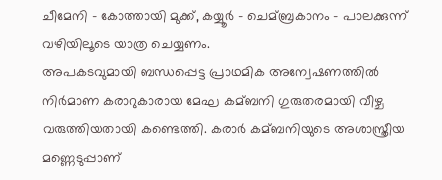ചീമേനി - കോത്തായി മുക്ക്, കയ്യൂർ - ചെമ്ബ്രകാനം - പാലക്കുന്ന് വഴിയിലൂടെ യാത്ര ചെയ്യണം.
അപകടവുമായി ബന്ധപ്പെട്ട പ്രാഥമിക അന്വേഷണത്തില്‍ നിർമാണ കരാറുകാരായ മേഘ കമ്ബനി ഗുരുതരമായി വീഴ്ച വരുത്തിയതായി കണ്ടെത്തി. കരാർ കമ്ബനിയുടെ അശാസ്ത്രീയ മണ്ണെടുപ്പാണ്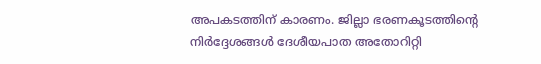അപകടത്തിന് കാരണം. ജില്ലാ ഭരണകൂടത്തിന്റെ നിർദ്ദേശങ്ങള്‍ ദേശീയപാത അതോറിറ്റി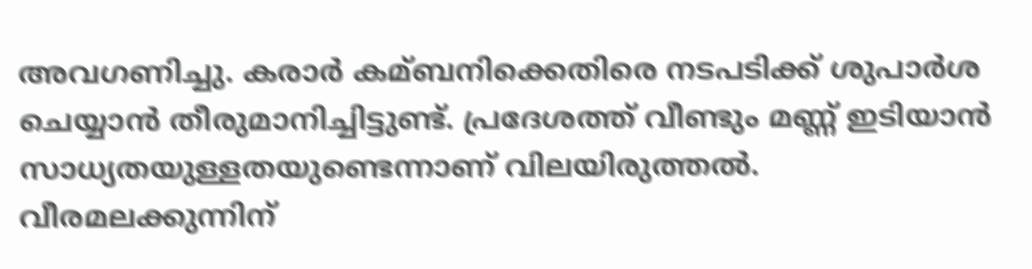അവഗണിച്ചു. കരാർ കമ്ബനിക്കെതിരെ നടപടിക്ക് ശുപാർശ ചെയ്യാൻ തീരുമാനിച്ചിട്ടുണ്ട്. പ്രദേശത്ത് വീണ്ടും മണ്ണ് ഇടിയാൻ സാധ്യതയുള്ളതയുണ്ടെന്നാണ് വിലയിരുത്തല്‍.
വീരമലക്കുന്നിന്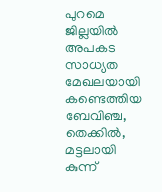പുറമെ ജില്ലയില്‍ അപകട സാധ്യത മേഖലയായി കണ്ടെത്തിയ ബേവിഞ്ച, തെക്കില്‍, മട്ടലായി കുന്ന്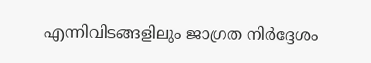എന്നിവിടങ്ങളിലും ജാഗ്രത നിർദ്ദേശം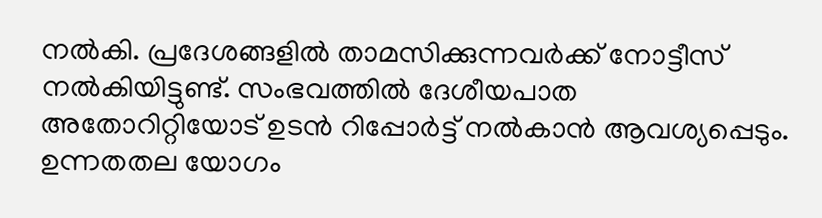നല്‍കി. പ്രദേശങ്ങളില്‍ താമസിക്കുന്നവർക്ക് നോട്ടീസ് നല്‍കിയിട്ടുണ്ട്. സംഭവത്തില്‍ ദേശീയപാത അതോറിറ്റിയോട് ഉടൻ റിപ്പോർട്ട് നല്‍കാൻ ആവശ്യപ്പെടും. ഉന്നതതല യോഗം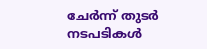ചേർന്ന് തുടർ നടപടികള്‍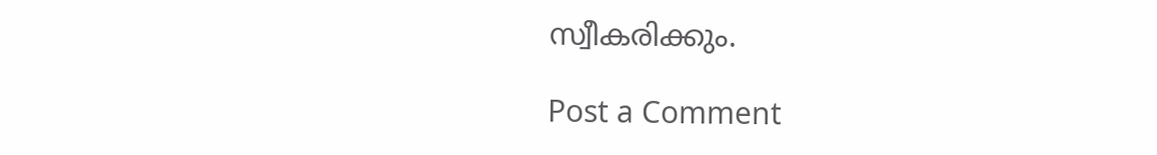സ്വീകരിക്കും.

Post a Comment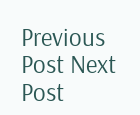Previous Post Next Post